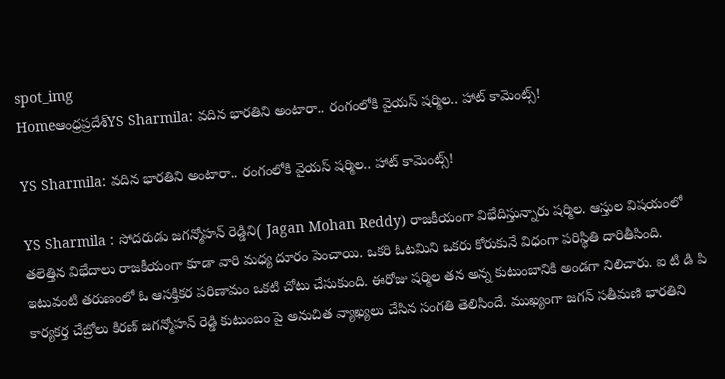spot_img
Homeఆంధ్రప్రదేశ్‌YS Sharmila: వదిన భారతిని అంటారా.. రంగంలోకి వైయస్ షర్మిల.. హాట్ కామెంట్స్!

YS Sharmila: వదిన భారతిని అంటారా.. రంగంలోకి వైయస్ షర్మిల.. హాట్ కామెంట్స్!

YS Sharmila : సోదరుడు జగన్మోహన్ రెడ్డిని( Jagan Mohan Reddy) రాజకీయంగా విభేదిస్తున్నారు షర్మిల. ఆస్తుల విషయంలో తలెత్తిన విభేదాలు రాజకీయంగా కూడా వారి మధ్య దూరం పెంచాయి. ఒకరి ఓటమిని ఒకరు కోరుకునే విధంగా పరిస్థితి దారితీసింది. ఇటువంటి తరుణంలో ఓ ఆసక్తికర పరిణామం ఒకటి చోటు చేసుకుంది. ఈరోజు షర్మిల తన అన్న కుటుంబానికి అండగా నిలిచారు. ఐ టి డి పి కార్యకర్త చేబ్రోలు కిరణ్ జగన్మోహన్ రెడ్డి కుటుంబం పై అనుచిత వ్యాఖ్యలు చేసిన సంగతి తెలిసిందే. ముఖ్యంగా జగన్ సతీమణి భారతిని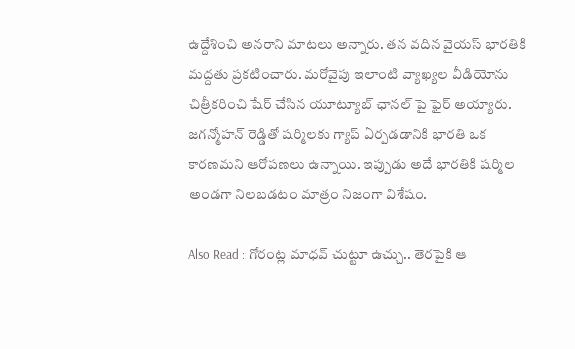ఉద్దేశించి అనరాని మాటలు అన్నారు. తన వదిన వైయస్ భారతికి మద్దతు ప్రకటించారు. మరోవైపు ఇలాంటి వ్యాఖ్యల వీడియోను చిత్రీకరించి షేర్ చేసిన యూట్యూబ్ ఛానల్ పై ఫైర్ అయ్యారు. జగన్మోహన్ రెడ్డితో షర్మిలకు గ్యాప్ ఏర్పడడానికి భారతి ఒక కారణమని ఆరోపణలు ఉన్నాయి. ఇప్పుడు అదే భారతికి షర్మిల అండగా నిలబడటం మాత్రం నిజంగా విశేషం.

Also Read : గోరంట్ల మాధవ్ చుట్టూ ఉచ్చు.. తెరపైకి ఆ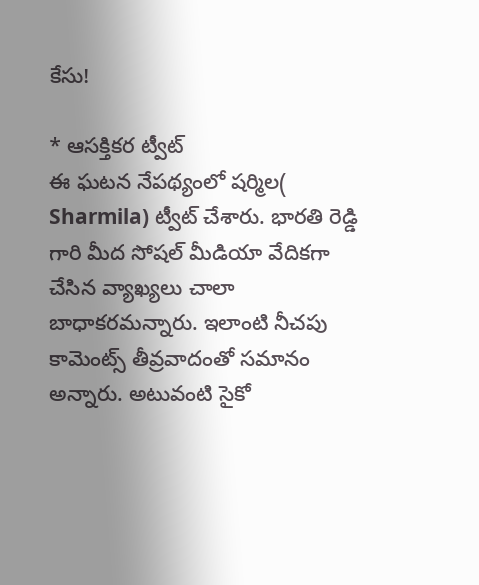కేసు!

* ఆసక్తికర ట్వీట్
ఈ ఘటన నేపథ్యంలో షర్మిల( Sharmila) ట్వీట్ చేశారు. భారతి రెడ్డి గారి మీద సోషల్ మీడియా వేదికగా చేసిన వ్యాఖ్యలు చాలా బాధాకరమన్నారు. ఇలాంటి నీచపు కామెంట్స్ తీవ్రవాదంతో సమానం అన్నారు. అటువంటి సైకో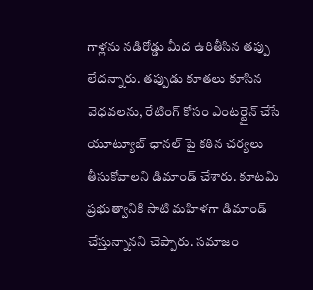గాళ్లను నడిరోడ్డు మీద ఉరితీసిన తప్పు లేదన్నారు. తప్పుడు కూతలు కూసిన వెధవలను, రేటింగ్ కోసం ఎంటర్టైన్ చేసే యూట్యూబ్ ఛానల్ పై కఠిన చర్యలు తీసుకోవాలని డిమాండ్ చేశారు. కూటమి ప్రభుత్వానికి సాటి మహిళగా డిమాండ్ చేస్తున్నానని చెప్పారు. సమాజం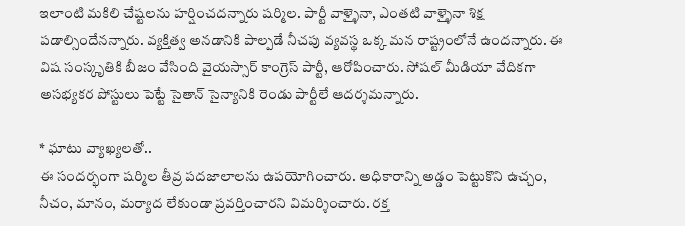ఇలాంటి మకిలి చేష్టలను హర్షించదన్నారు షర్మిల. పార్టీ వాళ్ళైనా, ఎంతటి వాళ్ళైనా శిక్ష పడాల్సిందేనన్నారు. వ్యక్తిత్వ అనడానికి పాల్పడే నీచపు వ్యవస్థ ఒక్క మన రాష్ట్రంలోనే ఉందన్నారు. ఈ విష సంస్కృతికి బీజం వేసింది వైయస్సార్ కాంగ్రెస్ పార్టీ, ఆరోపించారు. సోషల్ మీడియా వేదికగా అసభ్యకర పోస్టులు పెట్టే సైతాన్ సైన్యానికి రెండు పార్టీలే ఆదర్శమన్నారు.

* ఘాటు వ్యాఖ్యలతో..
ఈ సందర్భంగా షర్మిల తీవ్ర పదజాలాలను ఉపయోగించారు. అధికారాన్ని అడ్డం పెట్టుకొని ఉచ్చం, నీచం, మానం, మర్యాద లేకుండా ప్రవర్తించారని విమర్శించారు. రక్త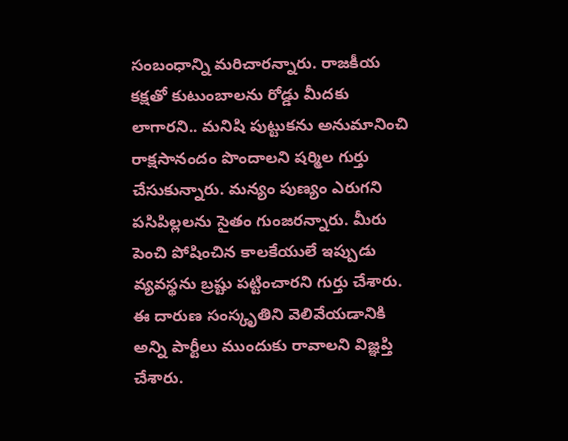సంబంధాన్ని మరిచారన్నారు. రాజకీయ కక్షతో కుటుంబాలను రోడ్డు మీదకు లాగారని.. మనిషి పుట్టుకను అనుమానించి రాక్షసానందం పొందాలని షర్మిల గుర్తు చేసుకున్నారు. మన్యం పుణ్యం ఎరుగని పసిపిల్లలను సైతం గుంజరన్నారు. మీరు పెంచి పోషించిన కాలకేయులే ఇప్పుడు వ్యవస్థను బ్రష్టు పట్టించారని గుర్తు చేశారు. ఈ దారుణ సంస్కృతిని వెలివేయడానికి అన్ని పార్టీలు ముందుకు రావాలని విజ్ఞప్తి చేశారు.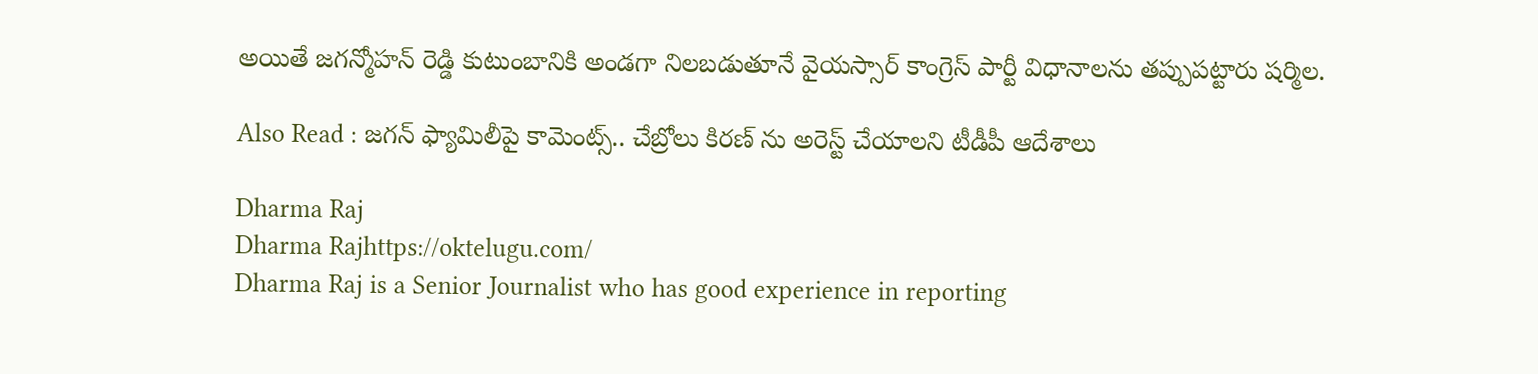అయితే జగన్మోహన్ రెడ్డి కుటుంబానికి అండగా నిలబడుతూనే వైయస్సార్ కాంగ్రెస్ పార్టీ విధానాలను తప్పుపట్టారు షర్మిల.

Also Read : జగన్ ఫ్యామిలీపై కామెంట్స్.. చేబ్రోలు కిరణ్ ను అరెస్ట్ చేయాలని టీడీపీ ఆదేశాలు

Dharma Raj
Dharma Rajhttps://oktelugu.com/
Dharma Raj is a Senior Journalist who has good experience in reporting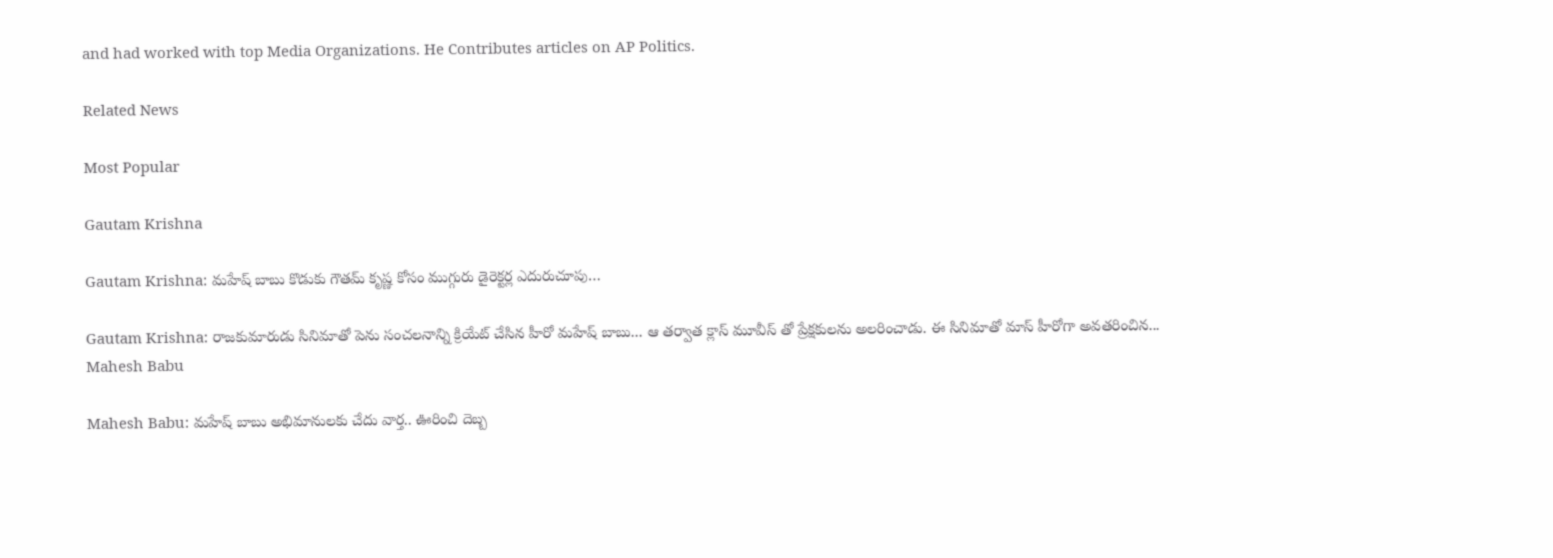and had worked with top Media Organizations. He Contributes articles on AP Politics.

Related News

Most Popular

Gautam Krishna

Gautam Krishna: మహేష్ బాబు కొడుకు గౌతమ్ కృష్ణ కోసం ముగ్గురు డైరెక్టర్ల ఎదురుచూపు…

Gautam Krishna: రాజకుమారుడు సినిమాతో పెను సంచలనాన్ని క్రియేట్ చేసిన హీరో మహేష్ బాబు... ఆ తర్వాత క్లాస్ మూవీస్ తో ప్రేక్షకులను అలరించాడు. ఈ సినిమాతో మాస్ హీరోగా అవతరించిన...
Mahesh Babu

Mahesh Babu: మహేష్ బాబు అభిమానులకు చేదు వార్త.. ఊరించి దెబ్బ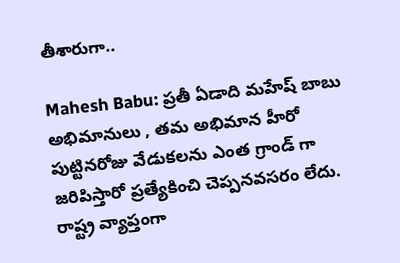తీశారుగా..

Mahesh Babu: ప్రతీ ఏడాది మహేష్ బాబు అభిమానులు , తమ అభిమాన హీరో పుట్టినరోజు వేడుకలను ఎంత గ్రాండ్ గా జరిపిస్తారో ప్రత్యేకించి చెప్పనవసరం లేదు. రాష్ట్ర వ్యాప్తంగా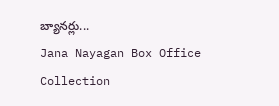బ్యానర్లు...
Jana Nayagan Box Office Collection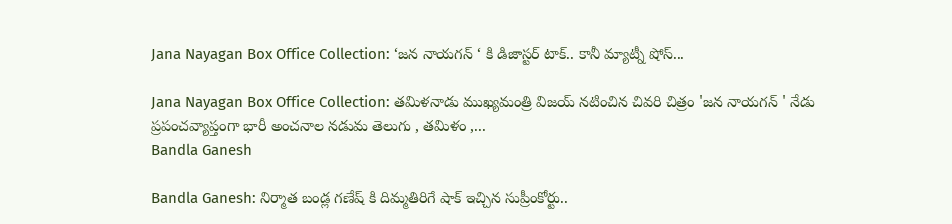Jana Nayagan Box Office Collection: ‘జన నాయగన్ ‘ కి డిజాస్టర్ టాక్.. కానీ మ్యాట్నీ షోస్...

Jana Nayagan Box Office Collection: తమిళనాడు ముఖ్యమంత్రి విజయ్ నటించిన చివరి చిత్రం 'జన నాయగన్ ' నేడు ప్రపంచవ్యాప్తంగా భారీ అంచనాల నడుమ తెలుగు , తమిళం ,...
Bandla Ganesh

Bandla Ganesh: నిర్మాత బండ్ల గణేష్ కి దిమ్మతిరిగే షాక్ ఇచ్చిన సుప్రీంకోర్టు..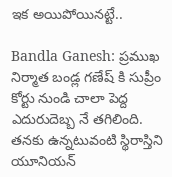ఇక అయిపోయినట్టే..

Bandla Ganesh: ప్రముఖ నిర్మాత బండ్ల గణేష్ కి సుప్రీం కోర్టు నుండి చాలా పెద్ద ఎదురుదెబ్బ నే తగిలింది. తనకు ఉన్నటువంటి స్థిరాస్తిని యూనియన్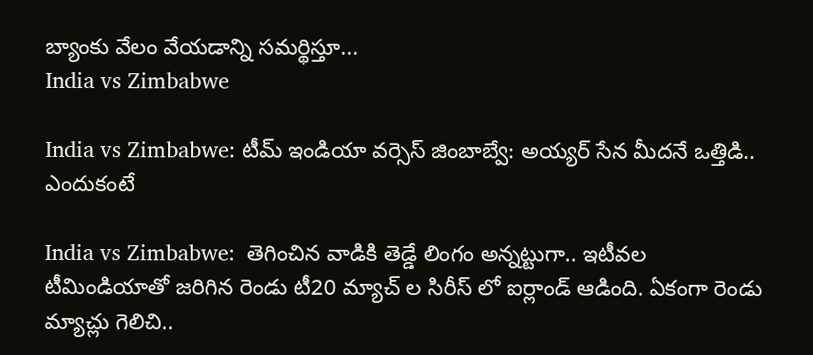బ్యాంకు వేలం వేయడాన్ని సమర్థిస్తూ...
India vs Zimbabwe

India vs Zimbabwe: టీమ్ ఇండియా వర్సెస్ జింబాబ్వే: అయ్యర్ సేన మీదనే ఒత్తిడి.. ఎందుకంటే

India vs Zimbabwe:  తెగించిన వాడికి తెడ్డే లింగం అన్నట్టుగా.. ఇటీవల టీమిండియాతో జరిగిన రెండు టీ20 మ్యాచ్ ల సిరీస్ లో ఐర్లాండ్ ఆడింది. ఏకంగా రెండు మ్యాచ్లు గెలిచి..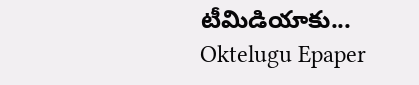టీమిడియాకు...
Oktelugu Epaper